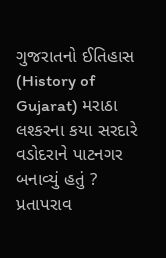ગુજરાતનો ઈતિહાસ (History of Gujarat) મરાઠા લશ્કરના કયા સરદારે વડોદરાને પાટનગર બનાવ્યું હતું ? પ્રતાપરાવ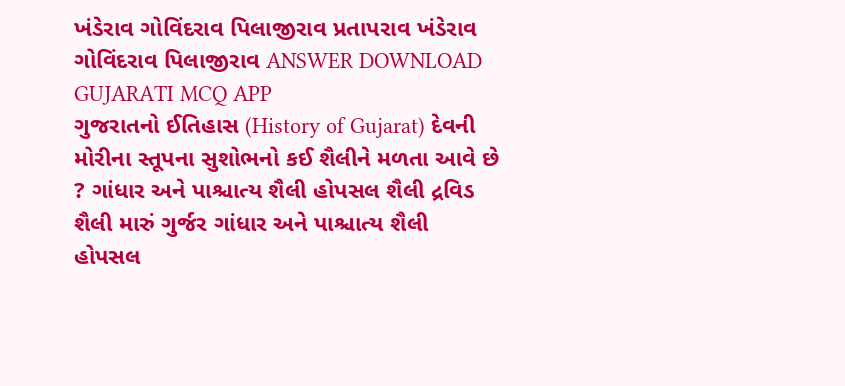ખંડેરાવ ગોવિંદરાવ પિલાજીરાવ પ્રતાપરાવ ખંડેરાવ ગોવિંદરાવ પિલાજીરાવ ANSWER DOWNLOAD GUJARATI MCQ APP
ગુજરાતનો ઈતિહાસ (History of Gujarat) દેવની મોરીના સ્તૂપના સુશોભનો કઈ શૈલીને મળતા આવે છે ? ગાંધાર અને પાશ્ચાત્ય શૈલી હોપસલ શૈલી દ્રવિડ શૈલી મારું ગુર્જર ગાંધાર અને પાશ્ચાત્ય શૈલી હોપસલ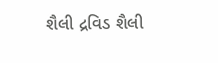શૈલી દ્રવિડ શૈલી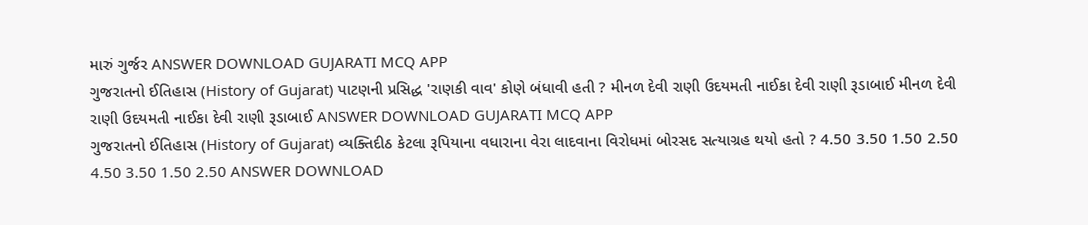મારું ગુર્જર ANSWER DOWNLOAD GUJARATI MCQ APP
ગુજરાતનો ઈતિહાસ (History of Gujarat) પાટણની પ્રસિદ્ધ 'રાણકી વાવ' કોણે બંધાવી હતી ? મીનળ દેવી રાણી ઉદયમતી નાઈકા દેવી રાણી રૂડાબાઈ મીનળ દેવી રાણી ઉદયમતી નાઈકા દેવી રાણી રૂડાબાઈ ANSWER DOWNLOAD GUJARATI MCQ APP
ગુજરાતનો ઈતિહાસ (History of Gujarat) વ્યક્તિદીઠ કેટલા રૂપિયાના વધારાના વેરા લાદવાના વિરોધમાં બોરસદ સત્યાગ્રહ થયો હતો ? 4.50 3.50 1.50 2.50 4.50 3.50 1.50 2.50 ANSWER DOWNLOAD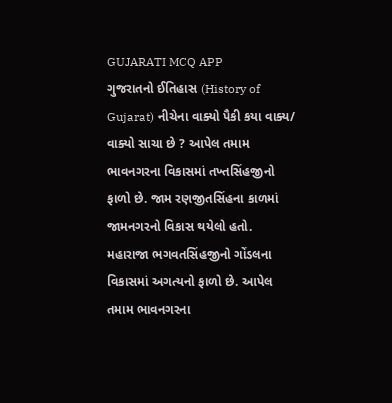GUJARATI MCQ APP
ગુજરાતનો ઈતિહાસ (History of Gujarat) નીચેના વાક્યો પૈકી કયા વાક્ય/ વાક્યો સાચા છે ? આપેલ તમામ ભાવનગરના વિકાસમાં તખ્તસિંહજીનો ફાળો છે. જામ રણજીતસિંહના કાળમાં જામનગરનો વિકાસ થયેલો હતો. મહારાજા ભગવતસિંહજીનો ગોંડલના વિકાસમાં અગત્યનો ફાળો છે. આપેલ તમામ ભાવનગરના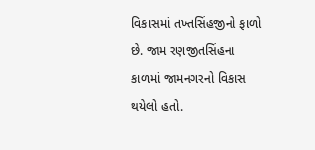વિકાસમાં તખ્તસિંહજીનો ફાળો છે. જામ રણજીતસિંહના કાળમાં જામનગરનો વિકાસ થયેલો હતો.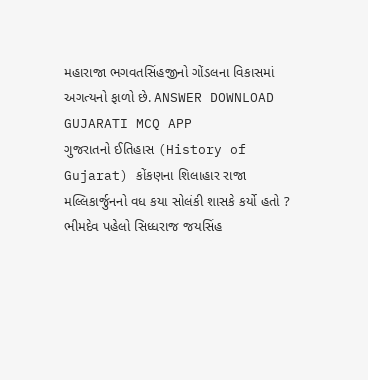મહારાજા ભગવતસિંહજીનો ગોંડલના વિકાસમાં અગત્યનો ફાળો છે. ANSWER DOWNLOAD GUJARATI MCQ APP
ગુજરાતનો ઈતિહાસ (History of Gujarat) કોંકણના શિલાહાર રાજા મલ્લિકાર્જુનનો વધ કયા સોલંકી શાસકે કર્યો હતો ? ભીમદેવ પહેલો સિધ્ધરાજ જયસિંહ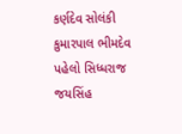કર્ણદેવ સોલંકી કુમારપાલ ભીમદેવ પહેલો સિધ્ધરાજ જયસિંહ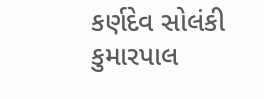કર્ણદેવ સોલંકી કુમારપાલ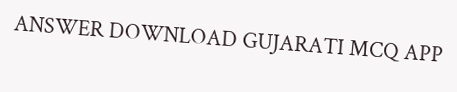ANSWER DOWNLOAD GUJARATI MCQ APP